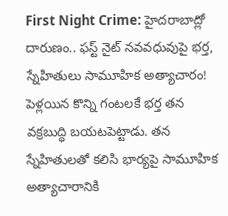First Night Crime: హైదరాబాద్లో దారుణం.. ఫస్ట్ నైట్ నవవధువుపై భర్త, స్నేహితులు సామూహిక అత్యాచారం!
పెళ్లయిన కొన్ని గంటలకే భర్త తన వక్రబుద్ధి బయటపెట్టాడు. తన స్నేహితులతో కలిసి భార్యపై సామూహిక అత్యాచారానికి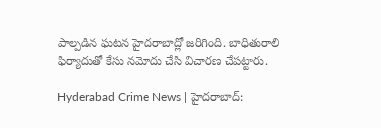పాల్పడిన ఘటన హైదరాబాద్లో జరిగింది. బాధితురాలి ఫిర్యాదుతో కేసు నమోదు చేసి విచారణ చేపట్టారు.

Hyderabad Crime News | హైదరాబాద్: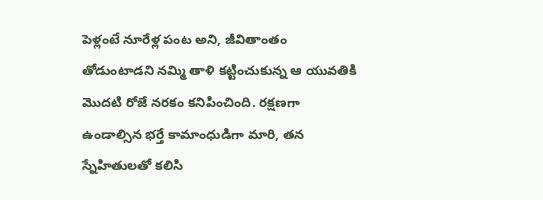పెళ్లంటే నూరేళ్ల పంట అని, జీవితాంతం తోడుంటాడని నమ్మి తాళి కట్టించుకున్న ఆ యువతికి మొదటి రోజే నరకం కనిపించింది. రక్షణగా ఉండాల్సిన భర్తే కామాంధుడిగా మారి, తన స్నేహితులతో కలిసి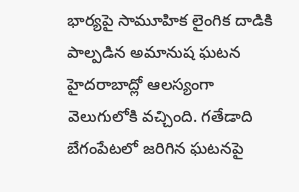భార్యపై సామూహిక లైంగిక దాడికి పాల్పడిన అమానుష ఘటన హైదరాబాద్లో ఆలస్యంగా వెలుగులోకి వచ్చింది. గతేడాది బేగంపేటలో జరిగిన ఘటనపై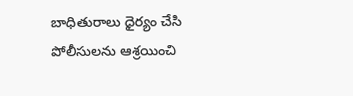బాధితురాలు ధైర్యం చేసి పోలీసులను ఆశ్రయించి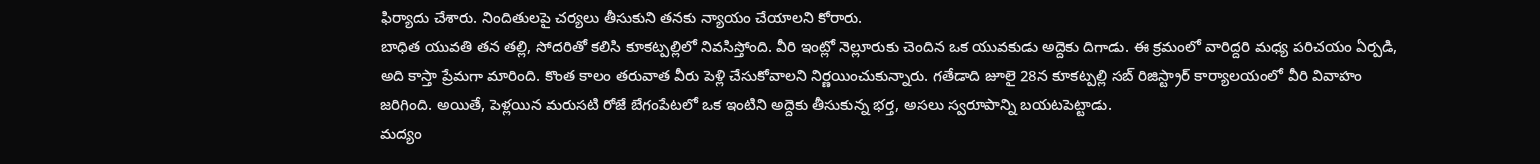ఫిర్యాదు చేశారు. నిందితులపై చర్యలు తీసుకుని తనకు న్యాయం చేయాలని కోరారు.
బాధిత యువతి తన తల్లి, సోదరితో కలిసి కూకట్పల్లిలో నివసిస్తోంది. వీరి ఇంట్లో నెల్లూరుకు చెందిన ఒక యువకుడు అద్దెకు దిగాడు. ఈ క్రమంలో వారిద్దరి మధ్య పరిచయం ఏర్పడి, అది కాస్తా ప్రేమగా మారింది. కొంత కాలం తరువాత వీరు పెళ్లి చేసుకోవాలని నిర్ణయించుకున్నారు. గతేడాది జూలై 28న కూకట్పల్లి సబ్ రిజిస్ట్రార్ కార్యాలయంలో వీరి వివాహం జరిగింది. అయితే, పెళ్లయిన మరుసటి రోజే బేగంపేటలో ఒక ఇంటిని అద్దెకు తీసుకున్న భర్త, అసలు స్వరూపాన్ని బయటపెట్టాడు.
మద్యం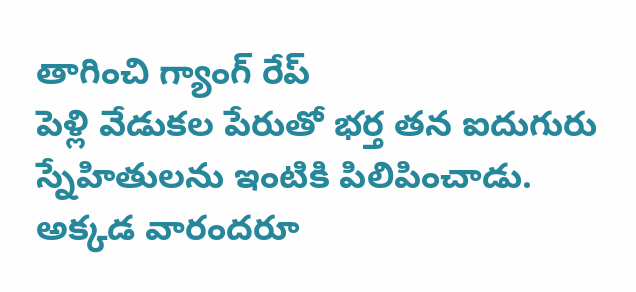తాగించి గ్యాంగ్ రేప్
పెళ్లి వేడుకల పేరుతో భర్త తన ఐదుగురు స్నేహితులను ఇంటికి పిలిపించాడు. అక్కడ వారందరూ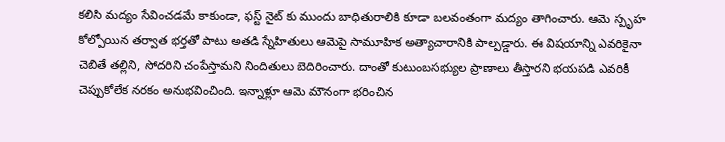కలిసి మద్యం సేవించడమే కాకుండా, ఫస్ట్ నైట్ కు ముందు బాధితురాలికి కూడా బలవంతంగా మద్యం తాగించారు. ఆమె స్పృహ కోల్పోయిన తర్వాత భర్తతో పాటు అతడి స్నేహితులు ఆమెపై సామూహిక అత్యాచారానికి పాల్పడ్డారు. ఈ విషయాన్ని ఎవరికైనా చెబితే తల్లిని, సోదరిని చంపేస్తామని నిందితులు బెదిరించారు. దాంతో కుటుంబసభ్యుల ప్రాణాలు తీస్తారని భయపడి ఎవరికీ చెప్పుకోలేక నరకం అనుభవించింది. ఇన్నాళ్లూ ఆమె మౌనంగా భరించిన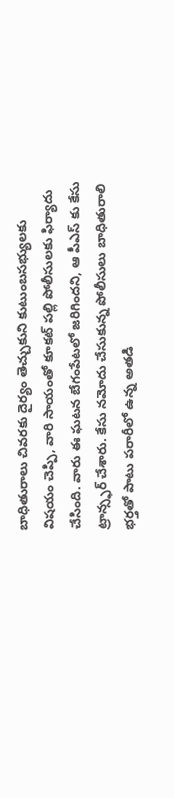బాధితురాలు చివరకు దైర్యం తెచ్చుకుని కుటుంబసభ్యులకు విషయం చెప్పి, వారి సాయంతో కూకట్ పల్లి పోలీసులకు ఫిర్యాదు చేసింది. వారు ఈ ఘటన బేగంపేటలో జరిగిందని, ఆ పీఎస్ కు కేసు ట్రాన్స్ఫర్ చేశారు. కేసు నమోదు చేసుకున్న పోలీసులు బాధితురాలి భర్తతో పాటు పరారీలో ఉన్న అతడి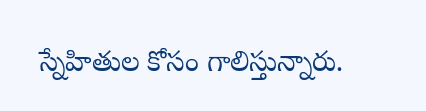స్నేహితుల కోసం గాలిస్తున్నారు.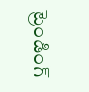ట్రెండింగ్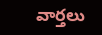వార్తలు